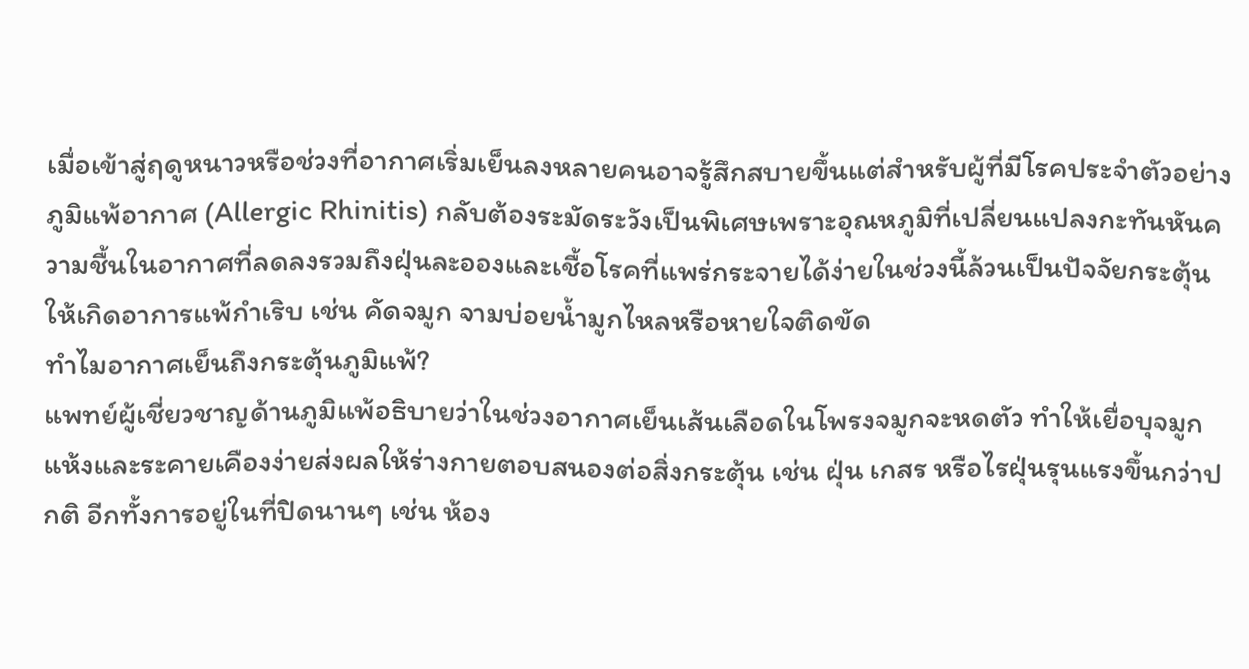เมื่อเข้าสู่ฤดูหนาวหรือช่วงที่อากาศเริ่มเย็นลงหลายคนอาจรู้สึกสบายขึ้นแต่สำหรับผู้ที่มีโรคประจำตัวอย่างภูมิแพ้อากาศ (Allergic Rhinitis) กลับต้องระมัดระวังเป็นพิเศษเพราะอุณหภูมิที่เปลี่ยนแปลงกะทันหันความชื้นในอากาศที่ลดลงรวมถึงฝุ่นละอองและเชื้อโรคที่แพร่กระจายได้ง่ายในช่วงนี้ล้วนเป็นปัจจัยกระตุ้นให้เกิดอาการแพ้กำเริบ เช่น คัดจมูก จามบ่อยน้ำมูกไหลหรือหายใจติดขัด
ทำไมอากาศเย็นถึงกระตุ้นภูมิแพ้?
แพทย์ผู้เชี่ยวชาญด้านภูมิแพ้อธิบายว่าในช่วงอากาศเย็นเส้นเลือดในโพรงจมูกจะหดตัว ทำให้เยื่อบุจมูกแห้งและระคายเคืองง่ายส่งผลให้ร่างกายตอบสนองต่อสิ่งกระตุ้น เช่น ฝุ่น เกสร หรือไรฝุ่นรุนแรงขึ้นกว่าปกติ อีกทั้งการอยู่ในที่ปิดนานๆ เช่น ห้อง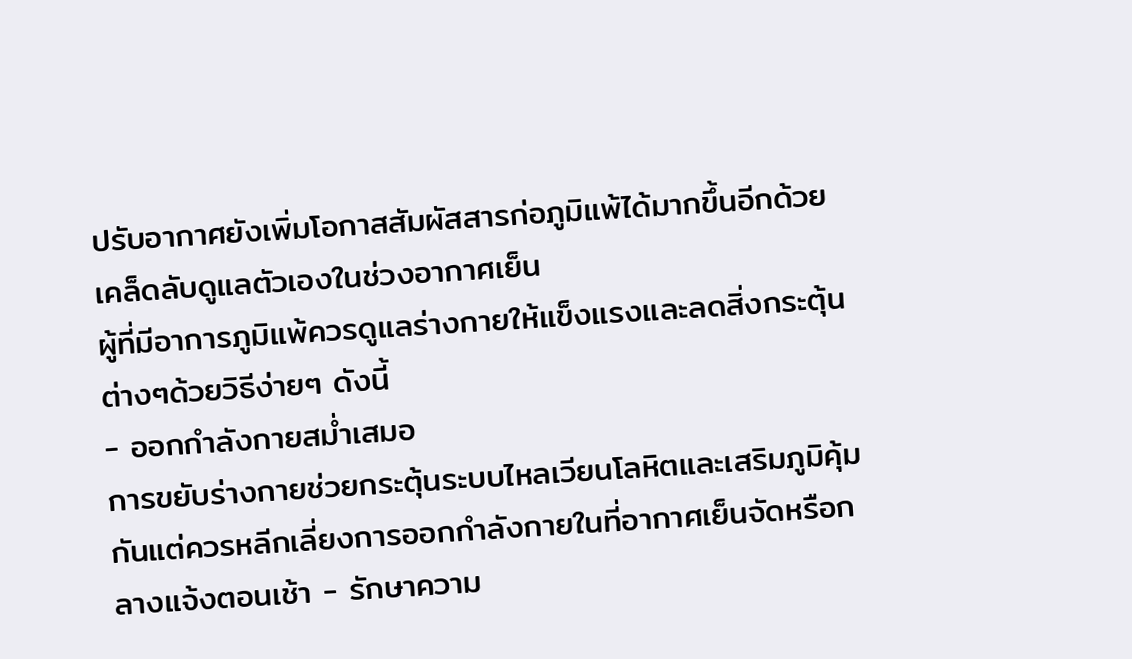ปรับอากาศยังเพิ่มโอกาสสัมผัสสารก่อภูมิแพ้ได้มากขึ้นอีกด้วย
เคล็ดลับดูแลตัวเองในช่วงอากาศเย็น
ผู้ที่มีอาการภูมิแพ้ควรดูแลร่างกายให้แข็งแรงและลดสิ่งกระตุ้นต่างๆด้วยวิธีง่ายๆ ดังนี้
- ออกกำลังกายสม่ำเสมอ
การขยับร่างกายช่วยกระตุ้นระบบไหลเวียนโลหิตและเสริมภูมิคุ้มกันแต่ควรหลีกเลี่ยงการออกกำลังกายในที่อากาศเย็นจัดหรือกลางแจ้งตอนเช้า - รักษาความ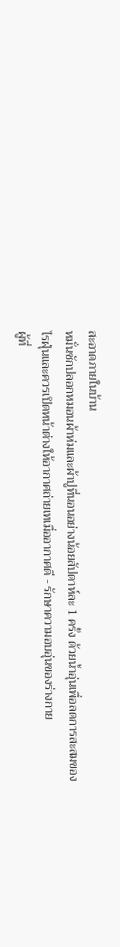สะอาดภายในบ้าน
หมั่นซักปลอกหมอนผ้าห่มและผ้าปูที่นอนอย่างน้อยสัปดาห์ละ 1 ครั้ง ด้วยน้ำอุ่นเพื่อลดการสะสมของไรฝุ่นและควรเปิดหน้าต่างให้อากาศถ่ายเทเมื่ออากาศดี - รักษาความอบอุ่นของร่างกาย
ผู้ที่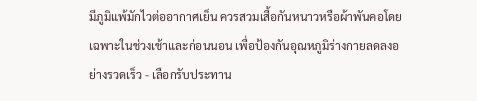มีภูมิแพ้มักไวต่ออากาศเย็น ควรสวมเสื้อกันหนาวหรือผ้าพันคอโดยเฉพาะในช่วงเช้าและก่อนนอน เพื่อป้องกันอุณหภูมิร่างกายลดลงอย่างรวดเร็ว - เลือกรับประทาน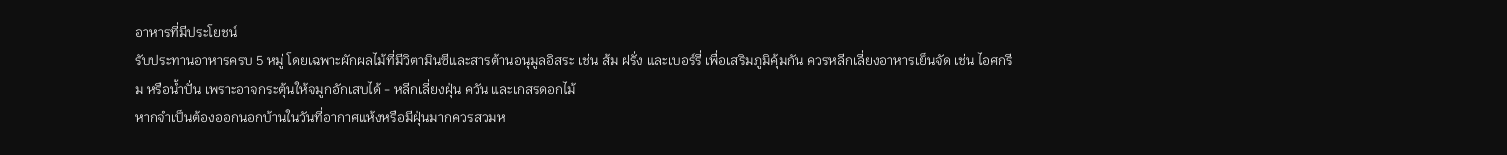อาหารที่มีประโยชน์
รับประทานอาหารครบ 5 หมู่ โดยเฉพาะผักผลไม้ที่มีวิตามินซีและสารต้านอนุมูลอิสระ เช่น ส้ม ฝรั่ง และเบอร์รี่ เพื่อเสริมภูมิคุ้มกัน ควรหลีกเลี่ยงอาหารเย็นจัด เช่น ไอศกรีม หรือน้ำปั่น เพราะอาจกระตุ้นให้จมูกอักเสบได้ - หลีกเลี่ยงฝุ่น ควัน และเกสรดอกไม้
หากจำเป็นต้องออกนอกบ้านในวันที่อากาศแห้งหรือมีฝุ่นมากควรสวมห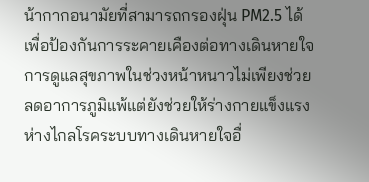น้ากากอนามัยที่สามารถกรองฝุ่น PM2.5 ได้ เพื่อป้องกันการระคายเคืองต่อทางเดินหายใจ
การดูแลสุขภาพในช่วงหน้าหนาวไม่เพียงช่วยลดอาการภูมิแพ้แต่ยังช่วยให้ร่างกายแข็งแรง ห่างไกลโรคระบบทางเดินหายใจอื่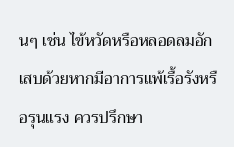นๆ เช่น ไข้หวัดหรือหลอดลมอักเสบด้วยหากมีอาการแพ้เรื้อรังหรือรุนแรง ควรปรึกษา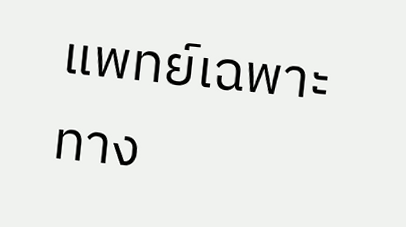แพทย์เฉพาะทาง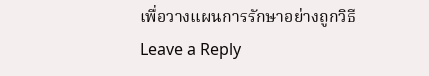เพื่อวางแผนการรักษาอย่างถูกวิธี
Leave a Reply